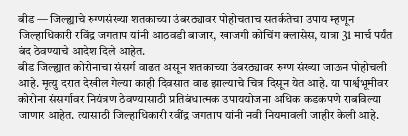बीड — जिल्ह्याचे रुग्णसंख्या शतकाच्या उंबरठ्यावर पोहोचताच सतर्कतेचा उपाय म्हणून जिल्हाधिकारी रविंद्र जगताप यांनी आठवडी बाजार, खाजगी कोचिंग क्लासेस, यात्रा 31 मार्च पर्यंत बंद ठेवण्याचे आदेश दिले आहेत.
बीड जिल्ह्यात कोरोनाचा संसर्ग वाढत असून शतकाच्या उंबरठ्यावर रुग्ण संख्या जाऊन पोहोचली आहे. मृत्यु दरात देखील गेल्या काही दिवसात वाढ झाल्याचे चित्र दिसून येत आहे. या पार्श्वभूमीवर कोरोना संसर्गावर नियंत्रण ठेवण्यासाठी प्रतिबंधात्मक उपाययोजना अधिक कडकपणे राबविल्या जाणार आहेत. त्यासाठी जिल्हाधिकारी रवींद्र जगताप यांनी नवी नियमावली जाहीर केली आहे.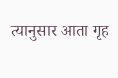त्यानुसार आता गृह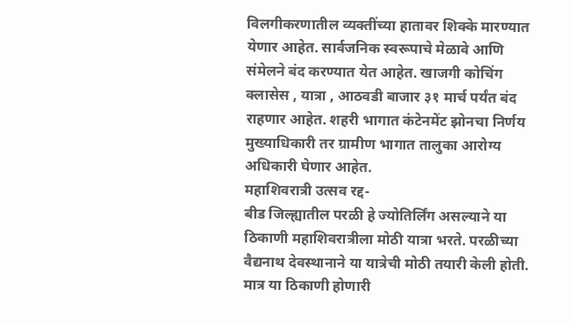विलगीकरणातील व्यक्तींच्या हातावर शिक्के मारण्यात येणार आहेत. सार्वजनिक स्वरूपाचे मेळावे आणि संमेलने बंद करण्यात येत आहेत. खाजगी कोचिंग क्लासेस , यात्रा , आठवडी बाजार ३१ मार्च पर्यंत बंद राहणार आहेत. शहरी भागात कंटेनमेंट झोनचा निर्णय मुख्याधिकारी तर ग्रामीण भागात तालुका आरोग्य अधिकारी घेणार आहेत.
महाशिवरात्री उत्सव रद्द-
बीड जिल्ह्यातील परळी हे ज्योतिर्लिंग असल्याने या ठिकाणी महाशिवरात्रीला मोठी यात्रा भरते. परळीच्या वैद्यनाथ देवस्थानाने या यात्रेची मोठी तयारी केली होती. मात्र या ठिकाणी होणारी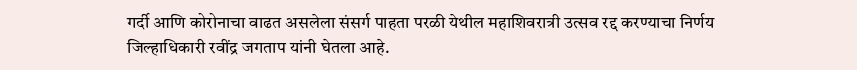गर्दी आणि कोरोनाचा वाढत असलेला संसर्ग पाहता परळी येथील महाशिवरात्री उत्सव रद्द करण्याचा निर्णय जिल्हाधिकारी रवींद्र जगताप यांनी घेतला आहे.